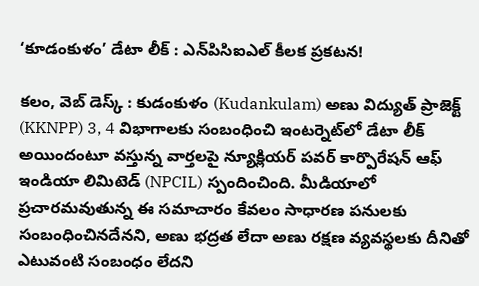‘కూడంకుళం’ డేటా లీక్ : ఎన్‌పిసిఐఎల్ కీలక ప్రకటన!

కలం, వెబ్ డెస్క్ : కుడంకుళం (Kudankulam) అణు విద్యుత్ ప్రాజెక్ట్ (KKNPP) 3, 4 విభాగాలకు సంబంధించి ఇంటర్నెట్‌లో డేటా లీక్ అయిందంటూ వస్తున్న వార్తలపై న్యూక్లియర్ పవర్ కార్పొరేషన్ ఆఫ్ ఇండియా లిమిటెడ్ (NPCIL) స్పందించింది. మీడియాలో ప్రచారమవుతున్న ఈ సమాచారం కేవలం సాధారణ పనులకు సంబంధించినదేనని, అణు భద్రత లేదా అణు రక్షణ వ్యవస్థలకు దీనితో ఎటువంటి సంబంధం లేదని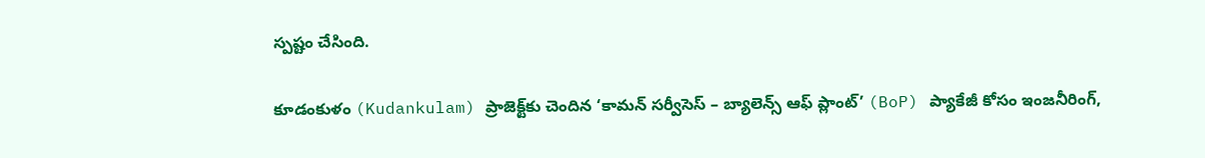స్పష్టం చేసింది.

కూడంకుళం (Kudankulam) ప్రాజెక్ట్‌కు చెందిన ‘కామన్ సర్వీసెస్ – బ్యాలెన్స్ ఆఫ్ ప్లాంట్’ (BoP) ప్యాకేజీ కోసం ఇంజనీరింగ్,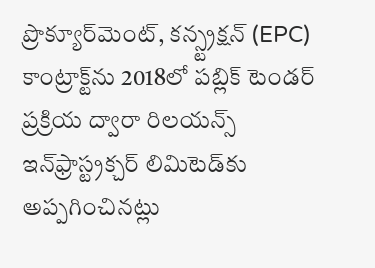ప్రొక్యూర్‌మెంట్, కన్స్ట్రక్షన్ (EPC) కాంట్రాక్ట్‌ను 2018లో పబ్లిక్ టెండర్ ప్రక్రియ ద్వారా రిలయన్స్ ఇన్‌ఫ్రాస్ట్రక్చర్ లిమిటెడ్‌కు అప్పగించినట్లు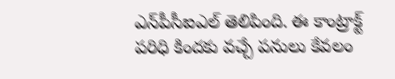ఎన్‌పీసీఐఎల్ తెలిపింది. ఈ కాంట్రాక్ట్ పరిధి కిందకు వచ్చే పనులు కేవలం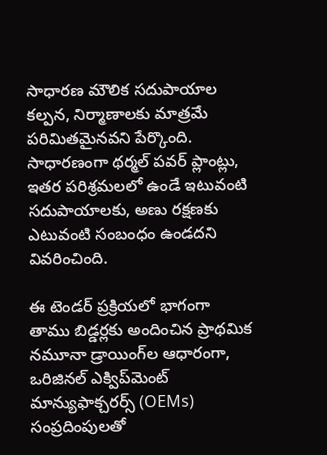సాధారణ మౌలిక సదుపాయాల కల్పన, నిర్మాణాలకు మాత్రమే పరిమితమైనవని పేర్కొంది. సాధారణంగా థర్మల్ పవర్ ప్లాంట్లు, ఇతర పరిశ్రమలలో ఉండే ఇటువంటి సదుపాయాలకు, అణు రక్షణకు ఎటువంటి సంబంధం ఉండదని వివరించింది.

ఈ టెండర్ ప్రక్రియలో భాగంగా తాము బిడ్డర్లకు అందించిన ప్రాథమిక నమూనా డ్రాయింగ్‌ల ఆధారంగా, ఒరిజినల్ ఎక్విప్‌మెంట్ మాన్యుఫాక్చరర్స్ (OEMs) సంప్రదింపులతో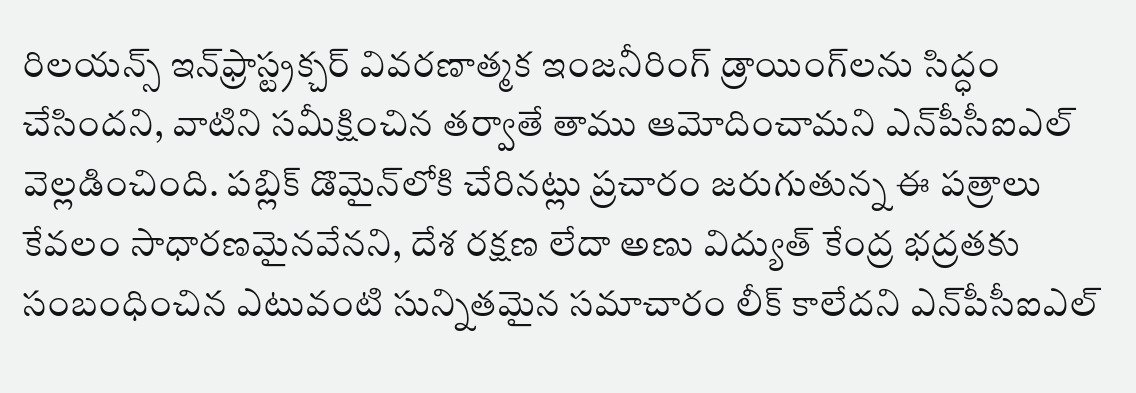రిలయన్స్ ఇన్‌ఫ్రాస్ట్రక్చర్ వివరణాత్మక ఇంజనీరింగ్ డ్రాయింగ్‌లను సిద్ధం చేసిందని, వాటిని సమీక్షించిన తర్వాతే తాము ఆమోదించామని ఎన్‌పీసీఐఎల్ వెల్లడించింది. పబ్లిక్ డొమైన్‌లోకి చేరినట్లు ప్రచారం జరుగుతున్న ఈ పత్రాలు కేవలం సాధారణమైనవేనని, దేశ రక్షణ లేదా అణు విద్యుత్ కేంద్ర భద్రతకు సంబంధించిన ఎటువంటి సున్నితమైన సమాచారం లీక్ కాలేదని ఎన్‌పీసీఐఎల్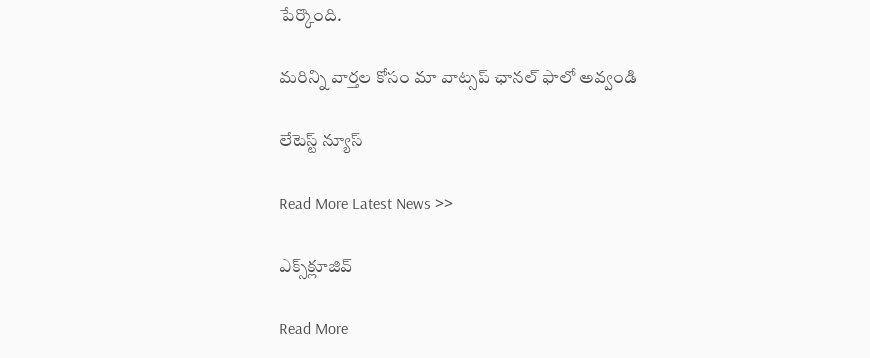పేర్కొంది.

మ‌రిన్ని వార్త‌ల కోసం మా వాట్స‌ప్ ఛాన‌ల్ ఫాలో అవ్వండి

లేటెస్ట్ న్యూస్‌

Read More Latest News >>

ఎక్స్‌క్లూజివ్‌

Read More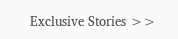Exclusive Stories >>